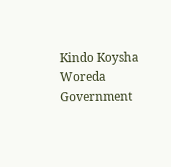Kindo Koysha Woreda Government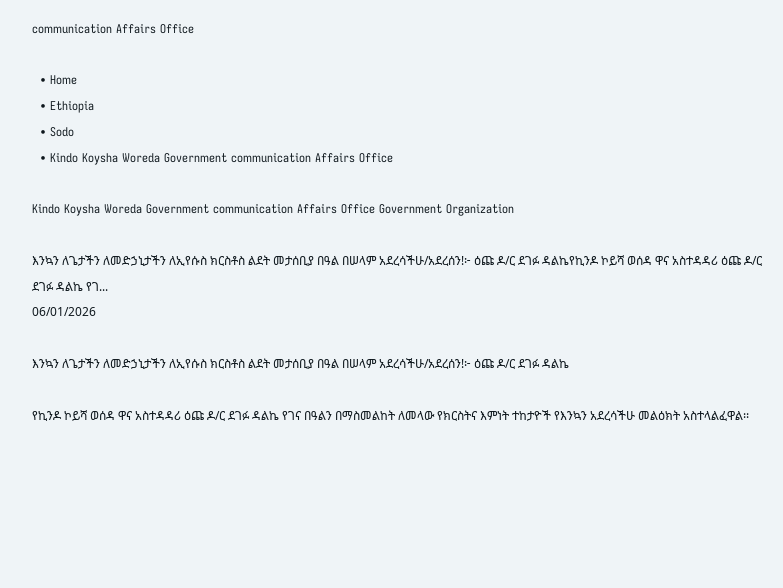communication Affairs Office

  • Home
  • Ethiopia
  • Sodo
  • Kindo Koysha Woreda Government communication Affairs Office

Kindo Koysha Woreda Government communication Affairs Office Government Organization

እንኳን ለጌታችን ለመድኃኒታችን ለኢየሱስ ክርስቶስ ልደት መታሰቢያ በዓል በሠላም አደረሳችሁ/አደረሰን!፦ ዕጩ ዶ/ር ደገፉ ዳልኬየኪንዶ ኮይሻ ወሰዳ ዋና አስተዳዳሪ ዕጩ ዶ/ር ደገፉ ዳልኬ የገ...
06/01/2026

እንኳን ለጌታችን ለመድኃኒታችን ለኢየሱስ ክርስቶስ ልደት መታሰቢያ በዓል በሠላም አደረሳችሁ/አደረሰን!፦ ዕጩ ዶ/ር ደገፉ ዳልኬ

የኪንዶ ኮይሻ ወሰዳ ዋና አስተዳዳሪ ዕጩ ዶ/ር ደገፉ ዳልኬ የገና በዓልን በማስመልከት ለመላው የክርስትና እምነት ተከታዮች የእንኳን አደረሳችሁ መልዕክት አስተላልፈዋል፡፡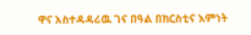ዋና አስተዳዳሪዉ ገና በዓል በክርስቲና እምነት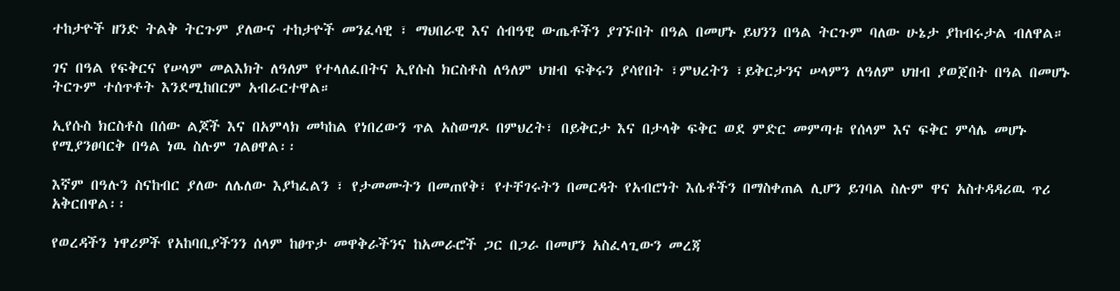ተከታዮች ዘንድ ትልቅ ትርጉም ያለውና ተከታዮች መንፈሳዊ ፣ ማህበራዊ እና ሰብዓዊ ውጤቶችን ያገኙበት በዓል በመሆኑ ይህንን በዓል ትርጉም ባለው ሁኔታ ያከብሩታል ብለዋል።

ገና በዓል የፍቅርና የሠላም መልእክት ለዓለም የተላለፈበትና ኢየሱስ ክርስቶስ ለዓለም ህዝብ ፍቅሩን ያሳየበት ፣ምህረትን ፣ይቅርታንና ሠላምን ለዓለም ህዝብ ያወጀበት በዓል በመሆኑ ትርጉም ተሰጥቶት እንደሚከበርም አብራርተዋል።

ኢየሱስ ክርስቶስ በሰው ልጆች እና በአምላክ መካከል የነበረውን ጥል አስወግዶ በምህረት፣ በይቅርታ እና በታላቅ ፍቅር ወደ ምድር መምጣቱ የሰላም እና ፍቅር ምሳሌ መሆኑ የሚያንፀባርቅ በዓል ነዉ ስሉም ገልፀዋል፡፡

እኛም በዓሉን ስናከብር ያለው ለሌለው እያካፈልን ፣ የታመሙትን በመጠየቅ፣ የተቸገሩትን በመርዳት የአብሮነት እሴቶችን በማስቀጠል ሊሆን ይገባል ስሉም ዋና አስተዳዳሪዉ ጥሪ አቅርበዋል፡፡

የወረዳችን ነዋሪዎች የአከባቢያችንን ሰላም ከፀጥታ መዋቅራችንና ከአመራሮች ጋር በጋራ በመሆን አስፈላጊውን መረጃ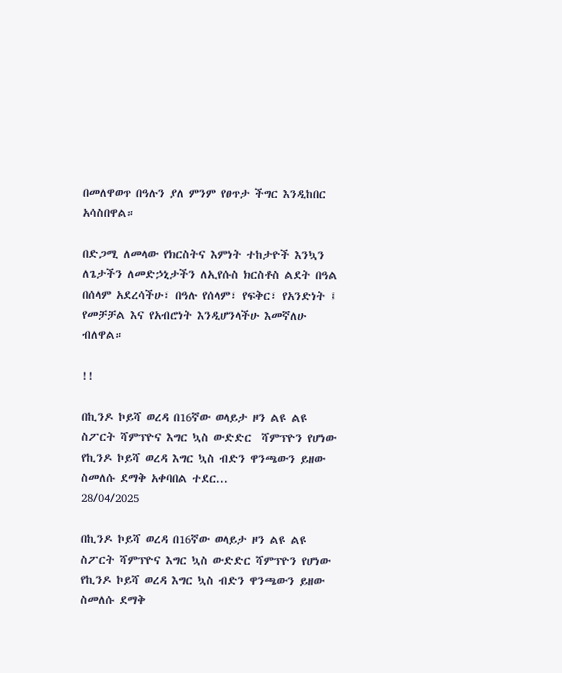በመለዋወጥ በዓሉን ያለ ምንም የፀጥታ ችግር እንዲከበር አሳስበዋል።

በድጋሚ ለመላው የክርስትና እምነት ተከታዮች እንኳን ለጌታችን ለመድኃኒታችን ለኢየሱስ ክርስቶስ ልደት በዓል በሰላም አደረሳችሁ፣ በዓሉ የሰላም፣ የፍቅር፣ የአንድነት ፤ የመቻቻል እና የአብሮነት እንዲሆንላችሁ እመኛለሁ ብለዋል።

!!

በኪንዶ ኮይሻ ወረዳ በ16ኛው ወላይታ ዞን ልዩ ልዩ ስፖርት ሻምፕዮና እግር ኳስ ውድድር  ሻምፕዮን የሆነው የኪንዶ ኮይሻ ወረዳ እግር ኳስ ብድን ዋንጫውን ይዘው ስመለሱ ደማቅ አቀባበል ተደር...
28/04/2025

በኪንዶ ኮይሻ ወረዳ በ16ኛው ወላይታ ዞን ልዩ ልዩ ስፖርት ሻምፕዮና እግር ኳስ ውድድር ሻምፕዮን የሆነው የኪንዶ ኮይሻ ወረዳ እግር ኳስ ብድን ዋንጫውን ይዘው ስመለሱ ደማቅ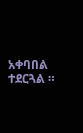አቀባበል ተደርጓል ።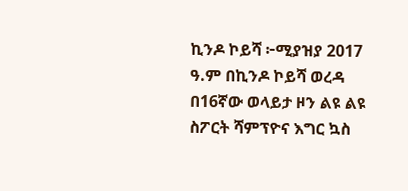ኪንዶ ኮይሻ ፦ሚያዝያ 2017 ዓ.ም በኪንዶ ኮይሻ ወረዳ በ16ኛው ወላይታ ዞን ልዩ ልዩ ስፖርት ሻምፕዮና እግር ኳስ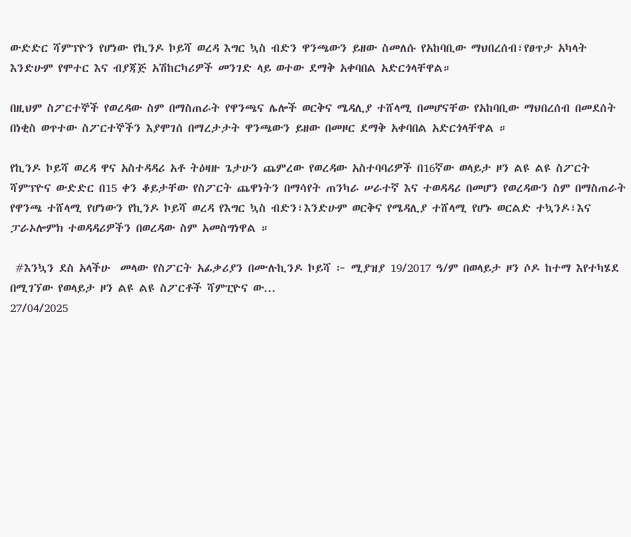ውድድር ሻምፕዮን የሆነው የኪንዶ ኮይሻ ወረዳ እግር ኳስ ብድን ዋንጫውን ይዘው ስመለሱ የአከባቢው ማህበረሰብ፣የፀጥታ አካላት እንድሁም የሞተር እና ብያጃጅ አሽከርካሪዎች መንገድ ላይ ወተው ደማቅ አቀባበል አድርጎላቸዋል።

በዚህም ስፖርተኞች የወረዳው ስም በማስጠራት የዋንጫና ሌሎች ወርቅና ሜዳሊያ ተሸላሚ በመሆናቸው የአከባቢው ማህበረሰብ በመደሰት በነቂስ ወጥተው ስፖርተኞችን እያሞገሰ በማረታታት ዋንጫውን ይዘው በመዞር ደማቅ አቀባበል አድርጎላቸዋል ።

የኪንዶ ኮይሻ ወረዳ ዋና አስተዳዳሪ አቶ ትዕዛዙ ጌታሁን ጨምረው የወረዳው አስተባባሪዎች በ16ኛው ወላይታ ዞን ልዩ ልዩ ስፖርት ሻምፕዮና ውድድር በ15 ቀን ቆይታቸው የስፖርት ጨዋነትን በማሳየት ጠንካራ ሠራተኛ እና ተወዳዳሪ በመሆን የወረዳውን ስም በማስጠራት የዋንጫ ተሸላሚ የሆነውን የኪንዶ ኮይሻ ወረዳ የእግር ኳስ ብድን፣እንድሁም ወርቅና የሜዳሊያ ተሸላሚ የሆኑ ወርልድ ተኳንዶ፣እና ፓራኦሎምክ ተወዳዳሪዎችን በወረዳው ስም አመስግነዋል ።

 #እንኳን ደስ አላችሁ  መላው የስፖርት አፊቃሪያን በሙሉኪንዶ ኮይሻ ፦ ሚያዝያ 19/2017 ዓ/ም በወላይታ ዞን ሶዶ ከተማ እየተካሄደ በሚገኘው የወላይታ ዞን ልዩ ልዩ ስፖርቶች ሻምፒዮና ው...
27/04/2025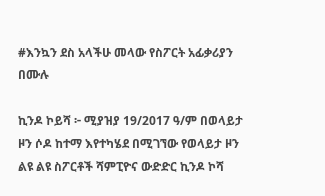#እንኳን ደስ አላችሁ መላው የስፖርት አፊቃሪያን በሙሉ

ኪንዶ ኮይሻ ፦ ሚያዝያ 19/2017 ዓ/ም በወላይታ ዞን ሶዶ ከተማ እየተካሄደ በሚገኘው የወላይታ ዞን ልዩ ልዩ ስፖርቶች ሻምፒዮና ውድድር ኪንዶ ኮሻ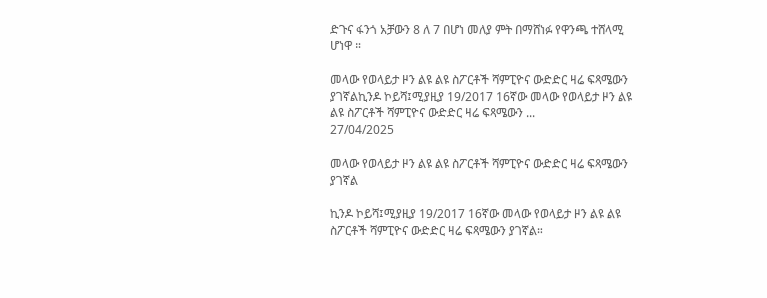ድጉና ፋንጎ አቻውን 8 ለ 7 በሆነ መለያ ምት በማሸነፉ የዋንጫ ተሸላሚ ሆነዋ ።

መላው የወላይታ ዞን ልዩ ልዩ ስፖርቶች ሻምፒዮና ውድድር ዛሬ ፍጻሜውን ያገኛልኪንዶ ኮይሻ፤ሚያዚያ 19/2017 16ኛው መላው የወላይታ ዞን ልዩ ልዩ ስፖርቶች ሻምፒዮና ውድድር ዛሬ ፍጻሜውን ...
27/04/2025

መላው የወላይታ ዞን ልዩ ልዩ ስፖርቶች ሻምፒዮና ውድድር ዛሬ ፍጻሜውን ያገኛል

ኪንዶ ኮይሻ፤ሚያዚያ 19/2017 16ኛው መላው የወላይታ ዞን ልዩ ልዩ ስፖርቶች ሻምፒዮና ውድድር ዛሬ ፍጻሜውን ያገኛል።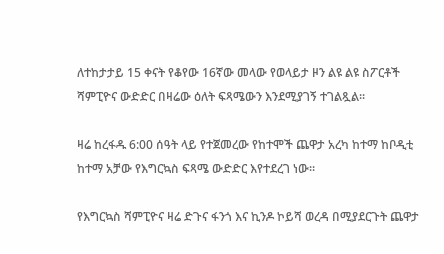ለተከታታይ 15 ቀናት የቆየው 16ኛው መላው የወላይታ ዞን ልዩ ልዩ ስፖርቶች ሻምፒዮና ውድድር በዛሬው ዕለት ፍጻሜውን እንደሚያገኝ ተገልጿል።

ዛሬ ከረፋዱ 6:00 ሰዓት ላይ የተጀመረው የከተሞች ጨዋታ አረካ ከተማ ከቦዲቲ ከተማ አቻው የእግርኳስ ፍጻሜ ውድድር እየተደረገ ነው።

የእግርኳስ ሻምፒዮና ዛሬ ድጉና ፋንጎ እና ኪንዶ ኮይሻ ወረዳ በሚያደርጉት ጨዋታ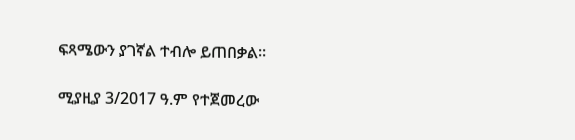ፍጻሜውን ያገኛል ተብሎ ይጠበቃል።

ሚያዚያ 3/2017 ዓ.ም የተጀመረው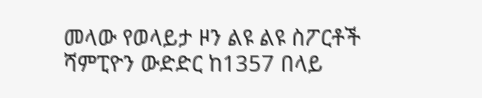መላው የወላይታ ዞን ልዩ ልዩ ስፖርቶች ሻምፒዮን ውድድር ከ1357 በላይ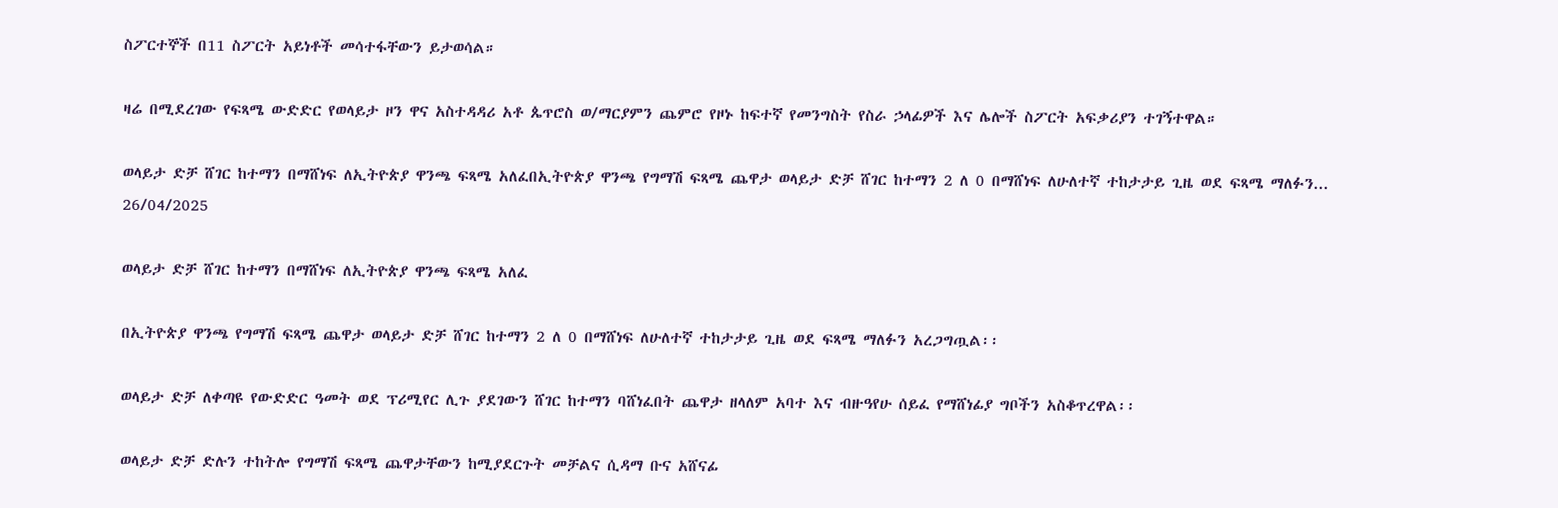ስፖርተኞች በ11 ስፖርት አይነቶች መሳተፋቸውን ይታወሳል።

ዛሬ በሚደረገው የፍጻሜ ውድድር የወላይታ ዞን ዋና አስተዳዳሪ አቶ ጴጥሮስ ወ/ማርያምን ጨምሮ የዞኑ ከፍተኛ የመንግስት የስራ ኃላፊዎች እና ሌሎች ስፖርት አፍቃሪያን ተገኝተዋል።

ወላይታ ድቻ ሸገር ከተማን በማሸነፍ ለኢትዮጵያ ዋንጫ ፍጻሜ አለፈበኢትዮጵያ ዋንጫ የግማሽ ፍጻሜ ጨዋታ ወላይታ ድቻ ሸገር ከተማን 2 ለ 0 በማሸነፍ ለሁለተኛ ተከታታይ ጊዜ ወደ ፍጻሜ ማለፉን...
26/04/2025

ወላይታ ድቻ ሸገር ከተማን በማሸነፍ ለኢትዮጵያ ዋንጫ ፍጻሜ አለፈ

በኢትዮጵያ ዋንጫ የግማሽ ፍጻሜ ጨዋታ ወላይታ ድቻ ሸገር ከተማን 2 ለ 0 በማሸነፍ ለሁለተኛ ተከታታይ ጊዜ ወደ ፍጻሜ ማለፉን አረጋግጧል፡፡

ወላይታ ድቻ ለቀጣዩ የውድድር ዓመት ወደ ፕሪሚየር ሊጉ ያደገውን ሸገር ከተማን ባሸነፈበት ጨዋታ ዘላለም አባተ እና ብዙዓየሁ ሰይፈ የማሸነፊያ ግቦችን አስቆጥረዋል፡፡

ወላይታ ድቻ ድሉን ተከትሎ የግማሽ ፍጻሜ ጨዋታቸውን ከሚያደርጉት መቻልና ሲዳማ ቡና አሸናፊ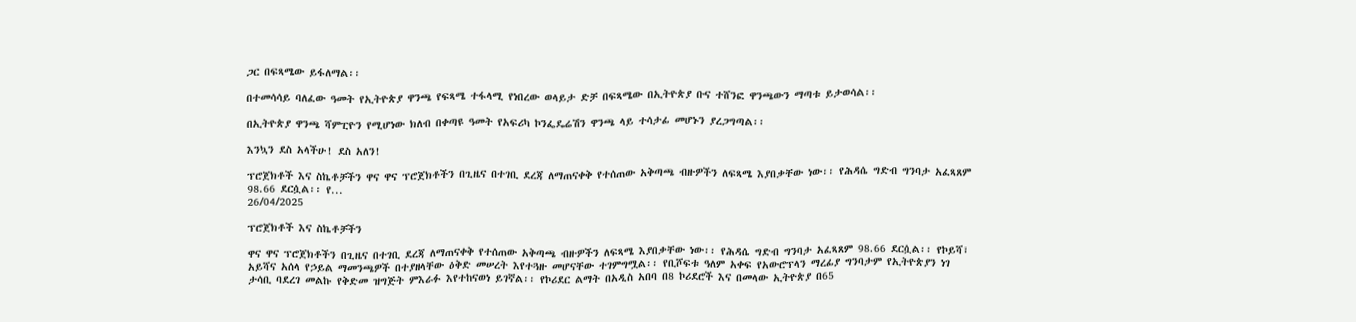ጋር በፍጻሜው ይፋለማል፡፡

በተመሳሳይ ባለፈው ዓመት የኢትዮጵያ ዋንጫ የፍጻሜ ተፋላሚ የነበረው ወላይታ ድቻ በፍጻሜው በኢትዮጵያ ቡና ተሸንፎ ዋንጫውን ማጣቱ ይታወሳል፡፡

በኢትዮጵያ ዋንጫ ሻምፒዮን የሚሆነው ክለብ በቀጣዩ ዓመት የአፍሪካ ኮንፌዴሬሽን ዋንጫ ላይ ተሳታፊ መሆኑን ያረጋግጣል፡፡

እንኳን ደስ አላችሁ! ደስ አለን!

ፕሮጀክቶች እና ስኬቶቻችን ዋና ዋና ፕሮጀክቶችን በጊዜና በተገቢ ደረጃ ለማጠናቀቅ የተሰጠው አቅጣጫ ብዙዎችን ለፍጻሜ እያበቃቸው ነው፡፡ የሕዳሴ ግድብ ግንባታ አፈጻጸም 98.66 ደርሷል፡፡ የ...
26/04/2025

ፕሮጀክቶች እና ስኬቶቻችን

ዋና ዋና ፕሮጀክቶችን በጊዜና በተገቢ ደረጃ ለማጠናቀቅ የተሰጠው አቅጣጫ ብዙዎችን ለፍጻሜ እያበቃቸው ነው፡፡ የሕዳሴ ግድብ ግንባታ አፈጻጸም 98.66 ደርሷል፡፡ የኮይሻ፣ አይሻና አሰላ የኃይል ማመንጫዎች በተያዘላቸው ዕቅድ መሠረት እየተጓዙ መሆናቸው ተገምግሟል፡፡ የቢሾፍቱ ዓለም አቀፍ የአውሮፕላን ማረፊያ ግንባታም የኢትዮጵያን ነገ ታሳቢ ባደረገ መልኩ የቅድመ ዝግጅት ምእራፉ እየተከናወነ ይገኛል፡፡ የኮሪደር ልማት በአዲስ አበባ በ8 ኮሪደሮች እና በመላው ኢትዮጵያ በ65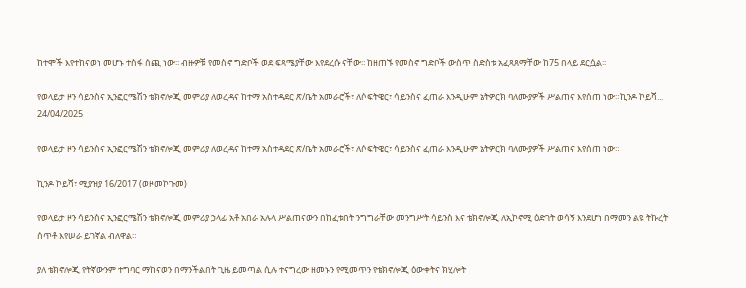ከተሞች እየተከናወነ መሆኑ ተስፋ ሰጪ ነው፡፡ ብዙዎቹ የመስኖ ግድቦች ወደ ፍጻሜያቸው እየደረሱ ናቸው፡፡ ከዘጠኙ የመስኖ ግድቦች ውስጥ ስድስቱ አፈጻጸማቸው ከ75 በላይ ደርሷል፡፡

የወላይታ ዞን ሳይንስና ኢንፎርሜሽን ቴክኖሎጂ መምሪያ ለወረዳና ከተማ አስተዳደር ጽ/ቤት አመራሮች፣ ለሶፍትዌር፣ ሳይንስና ፈጠራ እንዲሁም ኔትዎርክ ባለሙያዎች ሥልጠና እየሰጠ ነው።ኪንዶ ኮይሻ...
24/04/2025

የወላይታ ዞን ሳይንስና ኢንፎርሜሽን ቴክኖሎጂ መምሪያ ለወረዳና ከተማ አስተዳደር ጽ/ቤት አመራሮች፣ ለሶፍትዌር፣ ሳይንስና ፈጠራ እንዲሁም ኔትዎርክ ባለሙያዎች ሥልጠና እየሰጠ ነው።

ኪንዶ ኮይሻ፣ ሚያዝያ 16/2017 (ወዞመኮጉመ)

የወላይታ ዞን ሳይንስና ኢንፎርሜሽን ቴክኖሎጂ መምሪያ ኃላፊ አቶ አበራ አሉላ ሥልጠናውን በከፈቱበት ንግግራቸው መንግሥት ሳይንስ እና ቴክኖሎጂ ለኢኮኖሚ ዕድገት ወሳኝ እንደሆነ በማመን ልዩ ትኩረት ሰጥቶ እየሠራ ይገኛል ብለዋል።

ያለ ቴክኖሎጂ የትኛውንም ተግባር ማከናወን በማንችልበት ጊዜ ይመጣል ሲሉ ተናግረው ዘመኑን የሚመጥን የቴክኖሎጂ ዕውቀትና ክሂሎት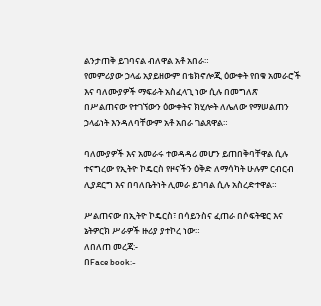ልንታጠቅ ይገባናል ብለዋል አቶ አበራ።
የመምሪያው ኃላፊ አያይዘውም በቴክኖሎጂ ዕውቀት የበቁ አመራሮች እና ባለሙያዎች ማፍራት አስፈላጊ ነው ሲሉ በመግለጽ በሥልጠናው የተገኘውን ዕውቀትና ክሂሎት ለሌለው የማሠልጠን ኃላፊነት እንዳለባቸውም አቶ አበራ ገልጸዋል።

ባለሙያዎች እና አመራሩ ተወዳዳሪ መሆን ይጠበቅባቸዋል ሲሉ ተናግረው የኢትዮ ኮዴርስ የዞናችን ዕቅድ ለማሳካት ሁሉም ርብርብ ሊያደርግ እና በባለቤትነት ሊመራ ይገባል ሲሉ አስረድተዋል።

ሥልጠናው በኢትዮ ኮዴርስ፣ በሳይንስና ፈጠራ በሶፍትዌር እና ኔትዎርክ ሥራዎች ዙሪያ ያተኮረ ነው።
ለበለጠ መረጃ:-
በFace book:-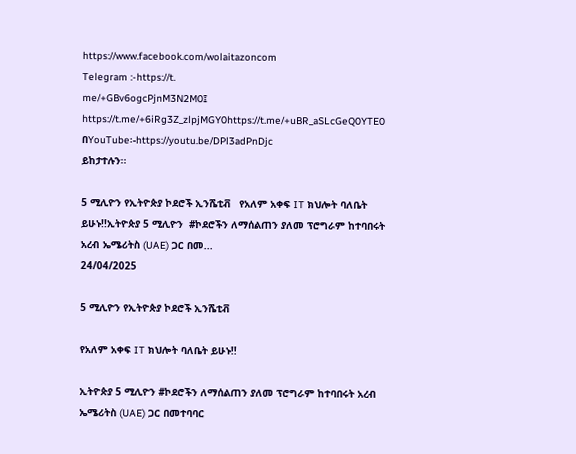https://www.facebook.com/wolaitazoncom
Telegram :-https://t.
me/+GBv6ogcPjnM3N2M0፤
https://t.me/+6iRg3Z_zlpjMGY0https://t.me/+uBR_aSLcGeQ0YTE0
በYouTube፡-https://youtu.be/DPl3adPnDjc
ይከታተሉን፡፡

5 ሚሊዮን የኢትዮጵያ ኮደሮች ኢንሼቲቭ   የአለም አቀፍ IT ክህሎት ባለቤት ይሁኑ!!ኢትዮጵያ 5 ሚሊዮን  #ኮደሮችን ለማሰልጠን ያለመ ፕሮግራም ከተባበሩት አረብ ኤሜሪትስ (UAE) ጋር በመ...
24/04/2025

5 ሚሊዮን የኢትዮጵያ ኮደሮች ኢንሼቲቭ

የአለም አቀፍ IT ክህሎት ባለቤት ይሁኑ!!

ኢትዮጵያ 5 ሚሊዮን #ኮደሮችን ለማሰልጠን ያለመ ፕሮግራም ከተባበሩት አረብ ኤሜሪትስ (UAE) ጋር በመተባባር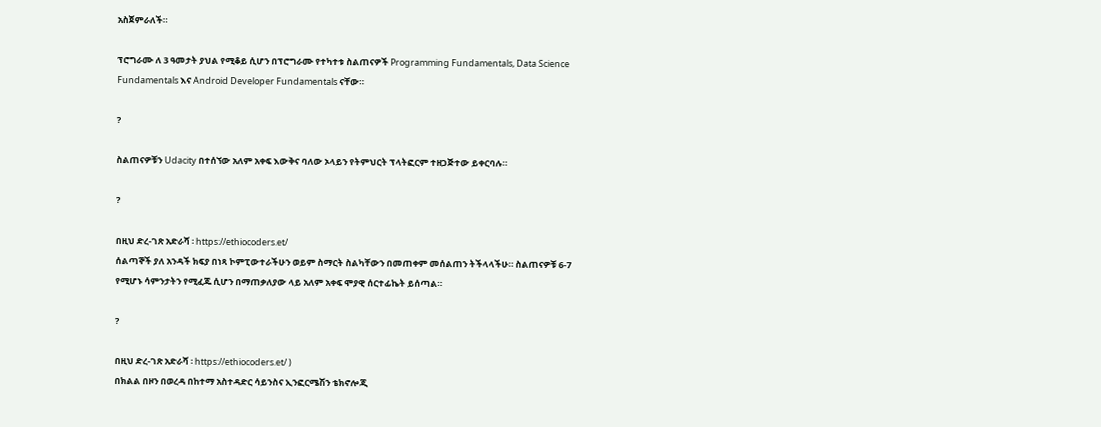አስጀምራለች።

ፕሮግራሙ ለ 3 ዓመታት ያህል የሚቆይ ሲሆን በፕሮግራሙ የተካተቱ ስልጠናዎች Programming Fundamentals, Data Science Fundamentals እና Android Developer Fundamentals ናቸው።

?

ስልጠናዎቹን Udacity በተሰኘው አለም አቀፍ እውቅና ባለው ኦላይን የትምህርት ፕላትፎርም ተዘጋጅተው ይቀርባሉ።

?

በዚህ ድረ-ገጽ አድራሻ ፡ https://ethiocoders.et/
ሰልጣኞች ያለ አንዳች ክፍያ በነጻ ኮምፒውተራችሁን ወይም ስማርት ስልካቸውን በመጠቀም መሰልጠን ትችላላችሁ። ስልጠናዎቹ 6-7 የሚሆኑ ሳምንታትን የሚፈጁ ሲሆን በማጠቃለያው ላይ አለም አቀፍ ሞያዊ ሰርተፊኬት ይሰጣል።

?

በዚህ ድረ-ገጽ አድራሻ ፡ https://ethiocoders.et/ )
በክልል በዞን በወረዳ በከተማ አስተዳድር ሳይንስና ኢንፎርሜሽን ቴክኖሎጂ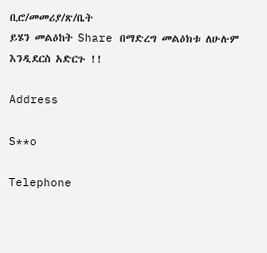ቢሮ/መመሪያ/ጽ/ቤት
ይሄን መልዕከት Share በማድረግ መልዕክቱ ለሁሉም እንዲደርስ አድርጉ !!

Address

S**o

Telephone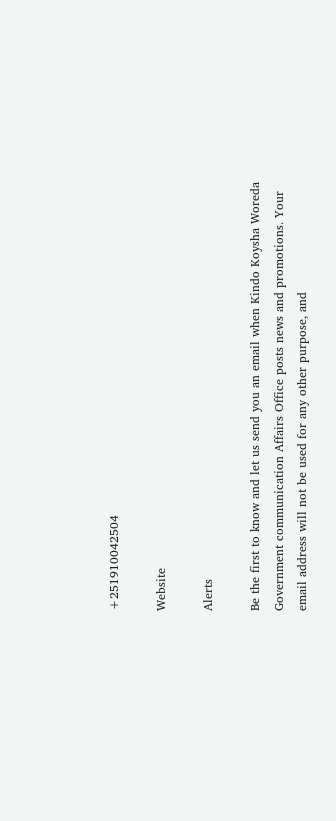+251910042504

Website

Alerts

Be the first to know and let us send you an email when Kindo Koysha Woreda Government communication Affairs Office posts news and promotions. Your email address will not be used for any other purpose, and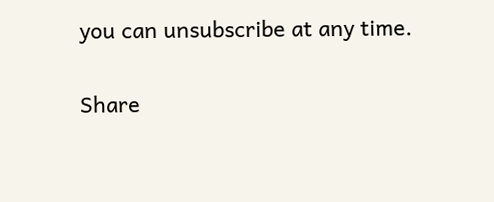you can unsubscribe at any time.

Share